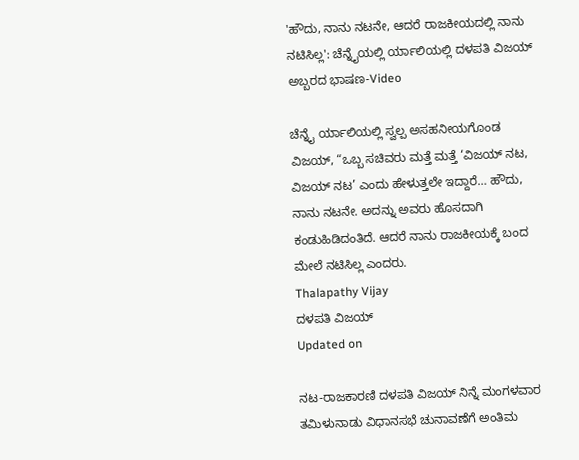'ಹೌದು, ನಾನು ನಟನೇ, ಆದರೆ ರಾಜಕೀಯದಲ್ಲಿ ನಾನು ನಟಿಸಿಲ್ಲ': ಚೆನ್ನೈಯಲ್ಲಿ ರ್ಯಾಲಿಯಲ್ಲಿ ದಳಪತಿ ವಿಜಯ್ ಅಬ್ಬರದ ಭಾಷಣ-Video

ಚೆನ್ನೈ ರ್ಯಾಲಿಯಲ್ಲಿ ಸ್ವಲ್ಪ ಅಸಹನೀಯಗೊಂಡ ವಿಜಯ್, “ಒಬ್ಬ ಸಚಿವರು ಮತ್ತೆ ಮತ್ತೆ ‘ವಿಜಯ್ ನಟ, ವಿಜಯ್ ನಟ’ ಎಂದು ಹೇಳುತ್ತಲೇ ಇದ್ದಾರೆ… ಹೌದು, ನಾನು ನಟನೇ. ಅದನ್ನು ಅವರು ಹೊಸದಾಗಿ ಕಂಡುಹಿಡಿದಂತಿದೆ. ಆದರೆ ನಾನು ರಾಜಕೀಯಕ್ಕೆ ಬಂದ ಮೇಲೆ ನಟಿಸಿಲ್ಲ ಎಂದರು.
Thalapathy Vijay
ದಳಪತಿ ವಿಜಯ್
Updated on

ನಟ-ರಾಜಕಾರಣಿ ದಳಪತಿ ವಿಜಯ್ ನಿನ್ನೆ ಮಂಗಳವಾರ ತಮಿಳುನಾಡು ವಿಧಾನಸಭೆ ಚುನಾವಣೆಗೆ ಅಂತಿಮ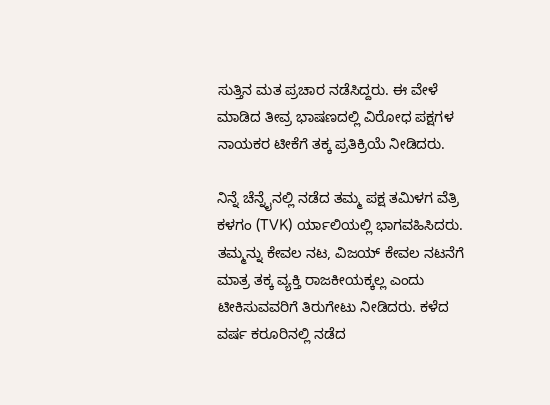ಸುತ್ತಿನ ಮತ ಪ್ರಚಾರ ನಡೆಸಿದ್ದರು. ಈ ವೇಳೆ ಮಾಡಿದ ತೀವ್ರ ಭಾಷಣದಲ್ಲಿ ವಿರೋಧ ಪಕ್ಷಗಳ ನಾಯಕರ ಟೀಕೆಗೆ ತಕ್ಕ ಪ್ರತಿಕ್ರಿಯೆ ನೀಡಿದರು.

ನಿನ್ನೆ ಚೆನ್ನೈನಲ್ಲಿ ನಡೆದ ತಮ್ಮ ಪಕ್ಷ ತಮಿಳಗ ವೆತ್ರಿ ಕಳಗಂ (TVK) ರ್ಯಾಲಿಯಲ್ಲಿ ಭಾಗವಹಿಸಿದರು. ತಮ್ಮನ್ನು ಕೇವಲ ನಟ, ವಿಜಯ್ ಕೇವಲ ನಟನೆಗೆ ಮಾತ್ರ ತಕ್ಕ ವ್ಯಕ್ತಿ ರಾಜಕೀಯಕ್ಕಲ್ಲ ಎಂದು ಟೀಕಿಸುವವರಿಗೆ ತಿರುಗೇಟು ನೀಡಿದರು. ಕಳೆದ ವರ್ಷ ಕರೂರಿನಲ್ಲಿ ನಡೆದ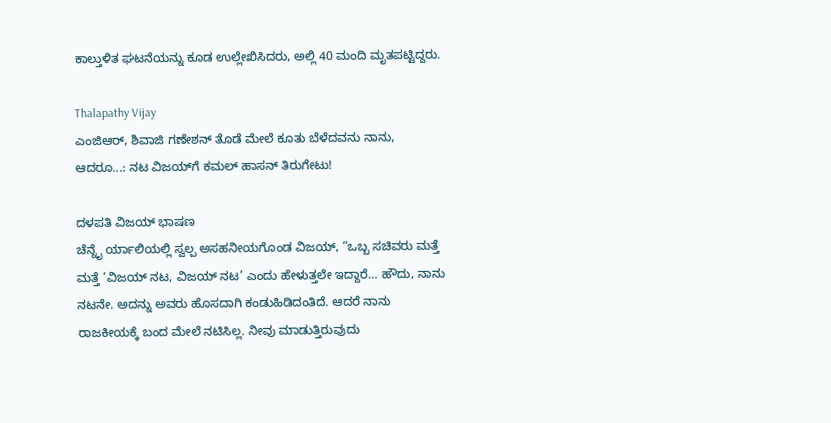ಕಾಲ್ತುಳಿತ ಘಟನೆಯನ್ನು ಕೂಡ ಉಲ್ಲೇಖಿಸಿದರು, ಅಲ್ಲಿ 40 ಮಂದಿ ಮೃತಪಟ್ಟಿದ್ದರು.

Thalapathy Vijay
ಎಂಜಿಆರ್, ಶಿವಾಜಿ ಗಣೇಶನ್ ತೊಡೆ ಮೇಲೆ ಕೂತು ಬೆಳೆದವನು ನಾನು, ಆದರೂ...: ನಟ ವಿಜಯ್‌ಗೆ ಕಮಲ್ ಹಾಸನ್ ತಿರುಗೇಟು!

ದಳಪತಿ ವಿಜಯ್ ಭಾಷಣ
ಚೆನ್ನೈ ರ್ಯಾಲಿಯಲ್ಲಿ ಸ್ವಲ್ಪ ಅಸಹನೀಯಗೊಂಡ ವಿಜಯ್, “ಒಬ್ಬ ಸಚಿವರು ಮತ್ತೆ ಮತ್ತೆ ‘ವಿಜಯ್ ನಟ, ವಿಜಯ್ ನಟ’ ಎಂದು ಹೇಳುತ್ತಲೇ ಇದ್ದಾರೆ… ಹೌದು, ನಾನು ನಟನೇ. ಅದನ್ನು ಅವರು ಹೊಸದಾಗಿ ಕಂಡುಹಿಡಿದಂತಿದೆ. ಆದರೆ ನಾನು ರಾಜಕೀಯಕ್ಕೆ ಬಂದ ಮೇಲೆ ನಟಿಸಿಲ್ಲ. ನೀವು ಮಾಡುತ್ತಿರುವುದು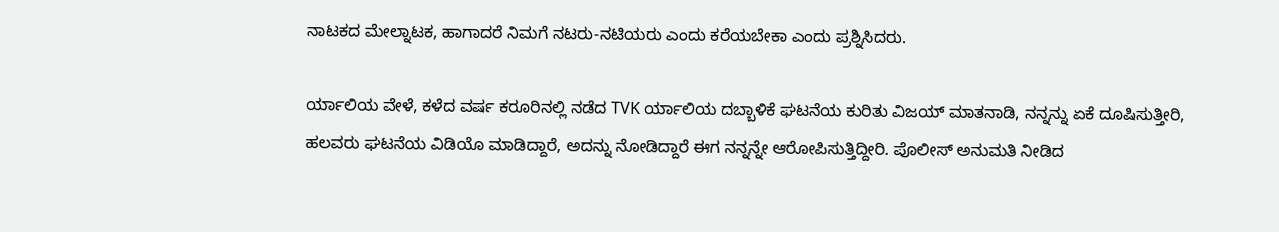ನಾಟಕದ ಮೇಲ್ನಾಟಕ, ಹಾಗಾದರೆ ನಿಮಗೆ ನಟರು-ನಟಿಯರು ಎಂದು ಕರೆಯಬೇಕಾ ಎಂದು ಪ್ರಶ್ನಿಸಿದರು.

ರ್ಯಾಲಿಯ ವೇಳೆ, ಕಳೆದ ವರ್ಷ ಕರೂರಿನಲ್ಲಿ ನಡೆದ TVK ರ್ಯಾಲಿಯ ದಬ್ಬಾಳಿಕೆ ಘಟನೆಯ ಕುರಿತು ವಿಜಯ್ ಮಾತನಾಡಿ, ನನ್ನನ್ನು ಏಕೆ ದೂಷಿಸುತ್ತೀರಿ, ಹಲವರು ಘಟನೆಯ ವಿಡಿಯೊ ಮಾಡಿದ್ದಾರೆ, ಅದನ್ನು ನೋಡಿದ್ದಾರೆ ಈಗ ನನ್ನನ್ನೇ ಆರೋಪಿಸುತ್ತಿದ್ದೀರಿ. ಪೊಲೀಸ್ ಅನುಮತಿ ನೀಡಿದ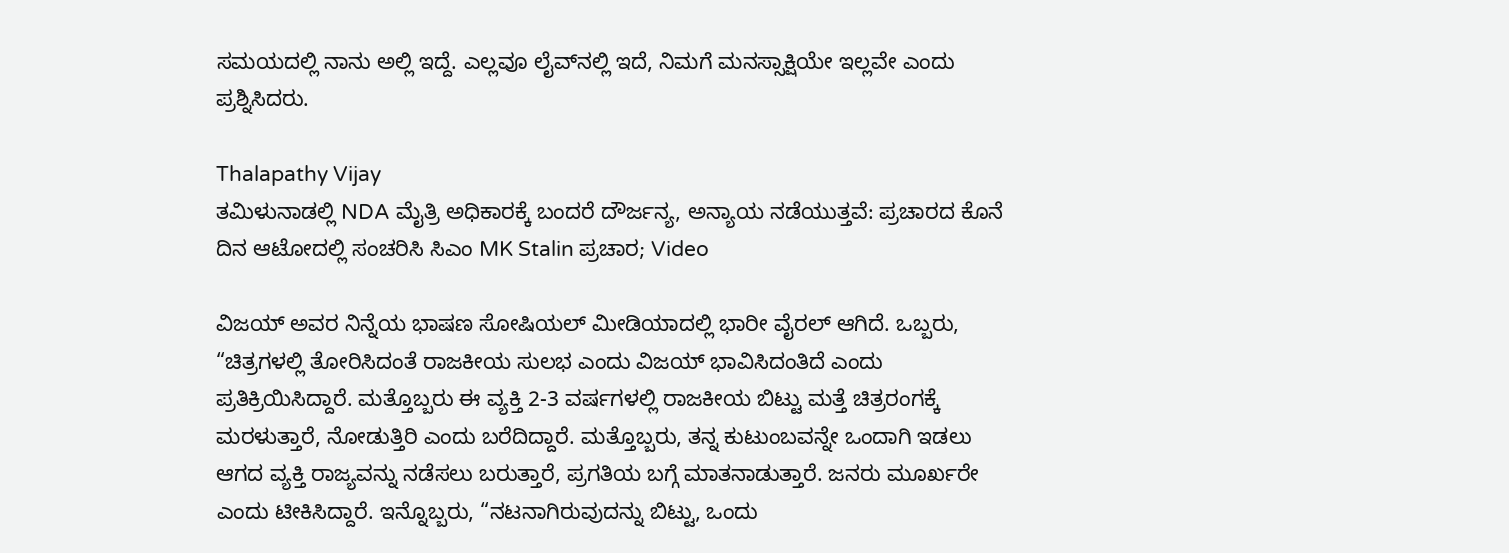ಸಮಯದಲ್ಲಿ ನಾನು ಅಲ್ಲಿ ಇದ್ದೆ. ಎಲ್ಲವೂ ಲೈವ್‌ನಲ್ಲಿ ಇದೆ, ನಿಮಗೆ ಮನಸ್ಸಾಕ್ಷಿಯೇ ಇಲ್ಲವೇ ಎಂದು ಪ್ರಶ್ನಿಸಿದರು.

Thalapathy Vijay
ತಮಿಳುನಾಡಲ್ಲಿ NDA ಮೈತ್ರಿ ಅಧಿಕಾರಕ್ಕೆ ಬಂದರೆ ದೌರ್ಜನ್ಯ, ಅನ್ಯಾಯ ನಡೆಯುತ್ತವೆ: ಪ್ರಚಾರದ ಕೊನೆ ದಿನ ಆಟೋದಲ್ಲಿ ಸಂಚರಿಸಿ ಸಿಎಂ MK Stalin ಪ್ರಚಾರ; Video

ವಿಜಯ್ ಅವರ ನಿನ್ನೆಯ ಭಾಷಣ ಸೋಷಿಯಲ್ ಮೀಡಿಯಾದಲ್ಲಿ ಭಾರೀ ವೈರಲ್ ಆಗಿದೆ. ಒಬ್ಬರು, “ಚಿತ್ರಗಳಲ್ಲಿ ತೋರಿಸಿದಂತೆ ರಾಜಕೀಯ ಸುಲಭ ಎಂದು ವಿಜಯ್ ಭಾವಿಸಿದಂತಿದೆ ಎಂದು ಪ್ರತಿಕ್ರಿಯಿಸಿದ್ದಾರೆ. ಮತ್ತೊಬ್ಬರು ಈ ವ್ಯಕ್ತಿ 2-3 ವರ್ಷಗಳಲ್ಲಿ ರಾಜಕೀಯ ಬಿಟ್ಟು ಮತ್ತೆ ಚಿತ್ರರಂಗಕ್ಕೆ ಮರಳುತ್ತಾರೆ, ನೋಡುತ್ತಿರಿ ಎಂದು ಬರೆದಿದ್ದಾರೆ. ಮತ್ತೊಬ್ಬರು, ತನ್ನ ಕುಟುಂಬವನ್ನೇ ಒಂದಾಗಿ ಇಡಲು ಆಗದ ವ್ಯಕ್ತಿ ರಾಜ್ಯವನ್ನು ನಡೆಸಲು ಬರುತ್ತಾರೆ, ಪ್ರಗತಿಯ ಬಗ್ಗೆ ಮಾತನಾಡುತ್ತಾರೆ. ಜನರು ಮೂರ್ಖರೇ ಎಂದು ಟೀಕಿಸಿದ್ದಾರೆ. ಇನ್ನೊಬ್ಬರು, “ನಟನಾಗಿರುವುದನ್ನು ಬಿಟ್ಟು, ಒಂದು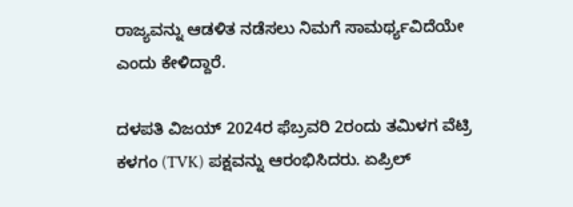ರಾಜ್ಯವನ್ನು ಆಡಳಿತ ನಡೆಸಲು ನಿಮಗೆ ಸಾಮರ್ಥ್ಯವಿದೆಯೇ ಎಂದು ಕೇಳಿದ್ದಾರೆ.

ದಳಪತಿ ವಿಜಯ್ 2024ರ ಫೆಬ್ರವರಿ 2ರಂದು ತಮಿಳಗ ವೆಟ್ರಿ ಕಳಗಂ (TVK) ಪಕ್ಷವನ್ನು ಆರಂಭಿಸಿದರು. ಏಪ್ರಿಲ್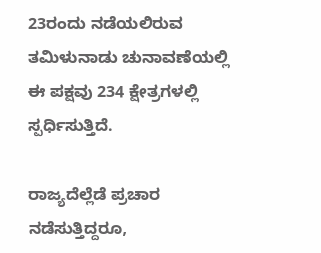23ರಂದು ನಡೆಯಲಿರುವ ತಮಿಳುನಾಡು ಚುನಾವಣೆಯಲ್ಲಿ ಈ ಪಕ್ಷವು 234 ಕ್ಷೇತ್ರಗಳಲ್ಲಿ ಸ್ಪರ್ಧಿಸುತ್ತಿದೆ.

ರಾಜ್ಯದೆಲ್ಲೆಡೆ ಪ್ರಚಾರ ನಡೆಸುತ್ತಿದ್ದರೂ,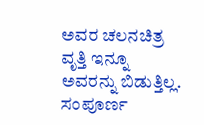ಅವರ ಚಲನಚಿತ್ರ ವೃತ್ತಿ ಇನ್ನೂ ಅವರನ್ನು ಬಿಡುತ್ತಿಲ್ಲ. ಸಂಪೂರ್ಣ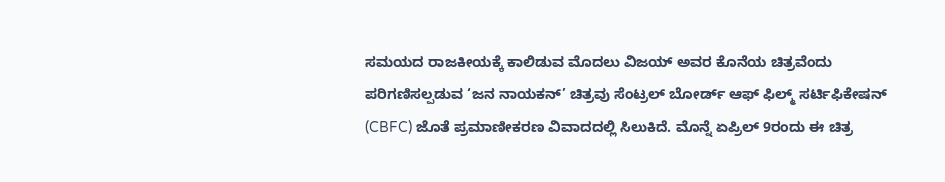ಸಮಯದ ರಾಜಕೀಯಕ್ಕೆ ಕಾಲಿಡುವ ಮೊದಲು ವಿಜಯ್ ಅವರ ಕೊನೆಯ ಚಿತ್ರವೆಂದು ಪರಿಗಣಿಸಲ್ಪಡುವ ‘ಜನ ನಾಯಕನ್’ ಚಿತ್ರವು ಸೆಂಟ್ರಲ್ ಬೋರ್ಡ್ ಆಫ್ ಫಿಲ್ಮ್ ಸರ್ಟಿಫಿಕೇಷನ್ (CBFC) ಜೊತೆ ಪ್ರಮಾಣೀಕರಣ ವಿವಾದದಲ್ಲಿ ಸಿಲುಕಿದೆ. ಮೊನ್ನೆ ಏಪ್ರಿಲ್ 9ರಂದು ಈ ಚಿತ್ರ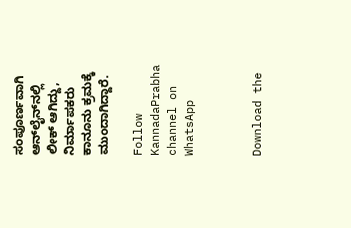ಸಂಪೂರ್ಣವಾಗಿ ಆನ್‌ಲೈನ್‌ನಲ್ಲಿ ಲೀಕ್ ಆಗಿದ್ದು, ನಿರ್ಮಾಪಕರು ಕಾನೂನು ಕ್ರಮಕ್ಕೆ ಮುಂದಾಗಿದ್ದಾರೆ.

Follow KannadaPrabha channel on WhatsApp



Download the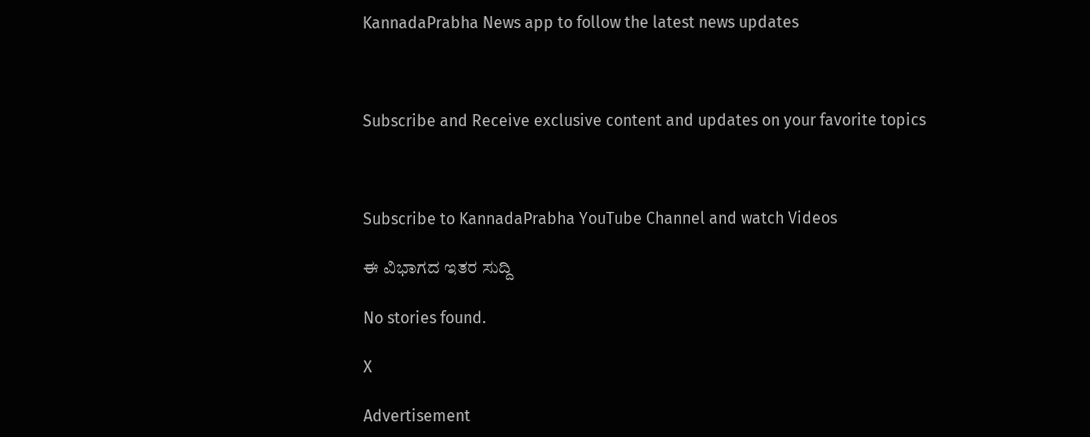KannadaPrabha News app to follow the latest news updates



Subscribe and Receive exclusive content and updates on your favorite topics



Subscribe to KannadaPrabha YouTube Channel and watch Videos

ಈ ವಿಭಾಗದ ಇತರ ಸುದ್ದಿ

No stories found.

X

Advertisement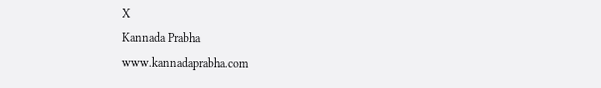X
Kannada Prabha
www.kannadaprabha.com